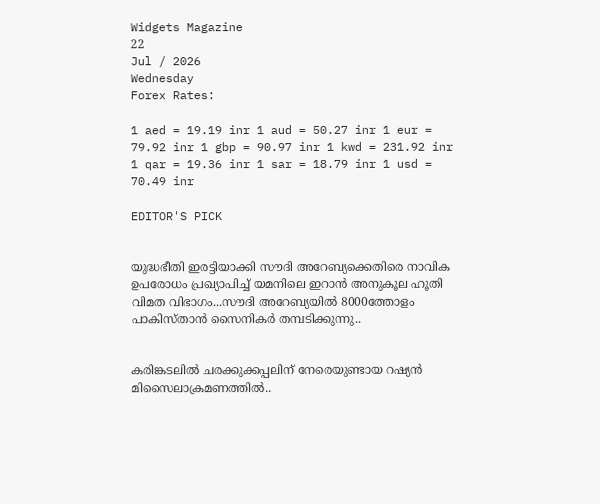Widgets Magazine
22
Jul / 2026
Wednesday
Forex Rates:

1 aed = 19.19 inr 1 aud = 50.27 inr 1 eur = 79.92 inr 1 gbp = 90.97 inr 1 kwd = 231.92 inr 1 qar = 19.36 inr 1 sar = 18.79 inr 1 usd = 70.49 inr

EDITOR'S PICK


യുദ്ധഭീതി ഇരട്ടിയാക്കി സൗദി അറേബ്യക്കെതിരെ നാവിക ഉപരോധം പ്രഖ്യാപിച്ച് യമനിലെ ഇറാൻ അനുകൂല ഹൂതി വിമത വിഭാഗം...സൗദി അറേബ്യയില്‍ 8000ത്തോളം പാകിസ്താന്‍ സൈനികര്‍ തമ്പടിക്കുന്നു..


കരിങ്കടലിൽ ചരക്കുക്കപ്പലിന് നേരെയുണ്ടായ റഷ്യൻ മിസൈലാക്രമണത്തിൽ..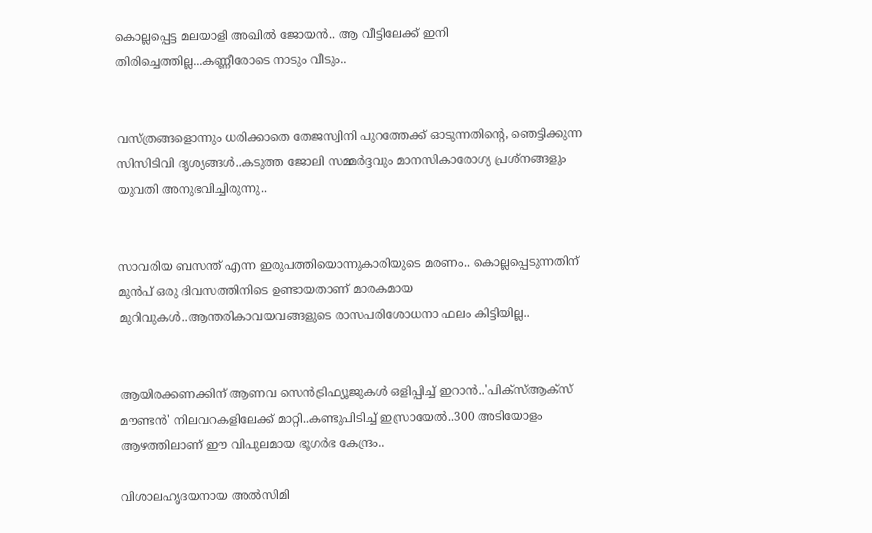കൊല്ലപ്പെട്ട മലയാളി അഖില്‍ ജോയന്‍.. ആ വീട്ടിലേക്ക് ഇനി തിരിച്ചെത്തില്ല...കണ്ണീരോടെ നാടും വീടും..


വസ്ത്രങ്ങളൊന്നും ധരിക്കാതെ തേജസ്വിനി പുറത്തേക്ക് ഓടുന്നതിന്റെ, ഞെട്ടിക്കുന്ന സിസിടിവി ദൃശ്യങ്ങൾ..കടുത്ത ജോലി സമ്മർദ്ദവും മാനസികാരോഗ്യ പ്രശ്നങ്ങളും യുവതി അനുഭവിച്ചിരുന്നു..


സാവരിയ ബസന്ത് എന്ന ഇരുപത്തിയൊന്നുകാരിയുടെ മരണം.. കൊല്ലപ്പെടുന്നതിന് മുൻപ് ഒരു ദിവസത്തിനിടെ ഉണ്ടായതാണ് മാരകമായ മുറിവുകൾ..ആന്തരികാവയവങ്ങളുടെ രാസപരിശോധനാ ഫലം കിട്ടിയില്ല..


ആയിരക്കണക്കിന് ആണവ സെന്‍ട്രിഫ്യൂജുകള്‍ ഒളിപ്പിച്ച് ഇറാൻ..'പിക്സ്ആക്സ് മൗണ്ടന്‍' നിലവറകളിലേക്ക് മാറ്റി..കണ്ടുപിടിച്ച് ഇസ്രായേൽ..300 അടിയോളം ആഴത്തിലാണ് ഈ വിപുലമായ ഭൂഗര്‍ഭ കേന്ദ്രം..

വിശാലഹൃദയനായ അല്‍സിമി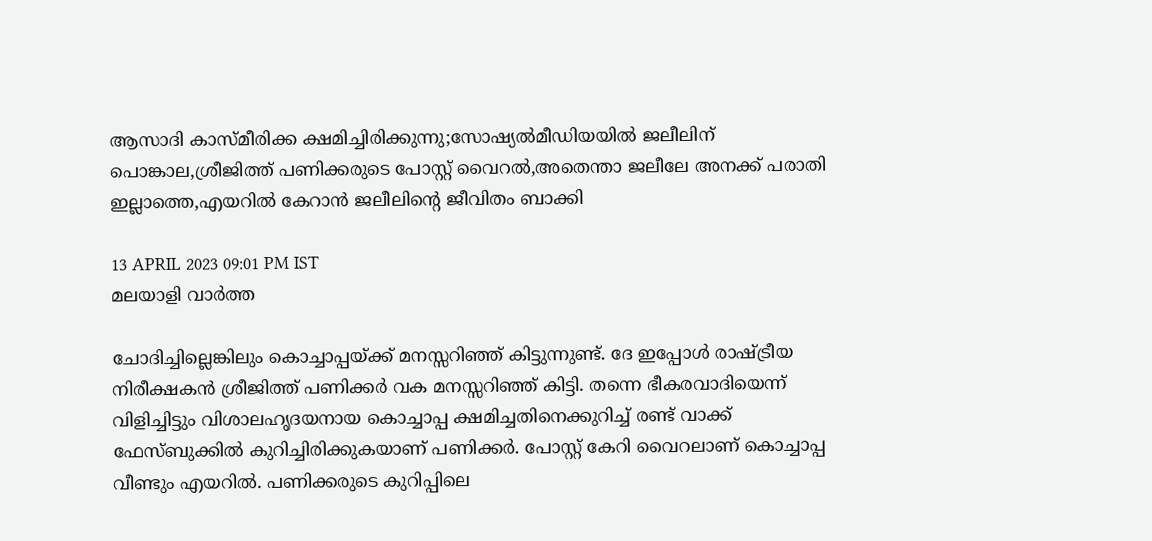ആസാദി കാസ്മീരിക്ക ക്ഷമിച്ചിരിക്കുന്നു;സോഷ്യല്‍മീഡിയയില്‍ ജലീലിന് പൊങ്കാല,ശ്രീജിത്ത് പണിക്കരുടെ പോസ്റ്റ് വൈറല്‍,അതെന്താ ജലീലേ അനക്ക് പരാതി ഇല്ലാത്തെ,എയറില്‍ കേറാന്‍ ജലീലിന്റെ ജീവിതം ബാക്കി

13 APRIL 2023 09:01 PM IST
മലയാളി വാര്‍ത്ത

ചോദിച്ചില്ലെങ്കിലും കൊച്ചാപ്പയ്ക്ക് മനസ്സറിഞ്ഞ് കിട്ടുന്നുണ്ട്. ദേ ഇപ്പോള്‍ രാഷ്ട്രീയ നിരീക്ഷകന്‍ ശ്രീജിത്ത് പണിക്കര്‍ വക മനസ്സറിഞ്ഞ് കിട്ടി. തന്നെ ഭീകരവാദിയെന്ന് വിളിച്ചിട്ടും വിശാലഹൃദയനായ കൊച്ചാപ്പ ക്ഷമിച്ചതിനെക്കുറിച്ച് രണ്ട് വാക്ക് ഫേസ്ബുക്കില്‍ കുറിച്ചിരിക്കുകയാണ് പണിക്കര്‍. പോസ്റ്റ് കേറി വൈറലാണ് കൊച്ചാപ്പ വീണ്ടും എയറില്‍. പണിക്കരുടെ കുറിപ്പിലെ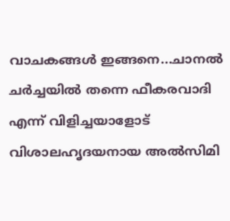വാചകങ്ങള്‍ ഇങ്ങനെ...ചാനല്‍ ചര്‍ച്ചയില്‍ തന്നെ ഫീകരവാദി എന്ന് വിളിച്ചയാളോട് വിശാലഹൃദയനായ അല്‍സിമി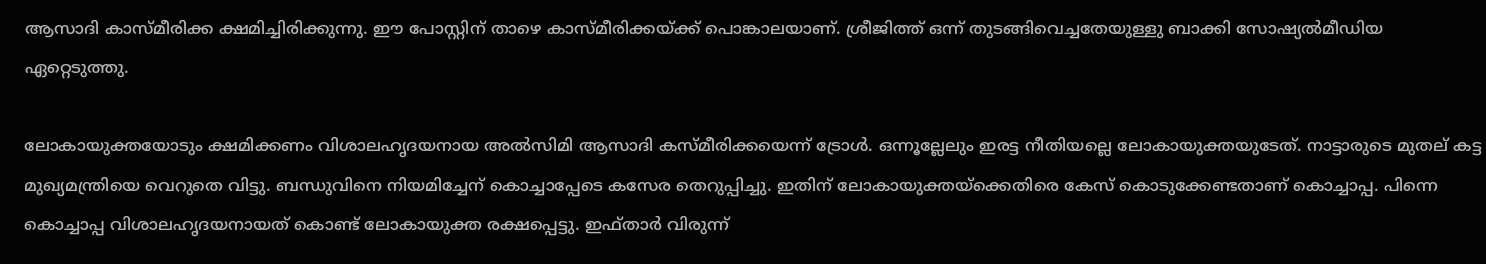ആസാദി കാസ്മീരിക്ക ക്ഷമിച്ചിരിക്കുന്നു. ഈ പോസ്റ്റിന് താഴെ കാസ്മീരിക്കയ്ക്ക് പൊങ്കാലയാണ്. ശ്രീജിത്ത് ഒന്ന് തുടങ്ങിവെച്ചതേയുള്ളു ബാക്കി സോഷ്യല്‍മീഡിയ ഏറ്റെടുത്തു.

ലോകായുക്തയോടും ക്ഷമിക്കണം വിശാലഹൃദയനായ അല്‍സിമി ആസാദി കസ്മീരിക്കയെന്ന് ട്രോള്‍. ഒന്നൂല്ലേലും ഇരട്ട നീതിയല്ലെ ലോകായുക്തയുടേത്. നാട്ടാരുടെ മുതല് കട്ട മുഖ്യമന്ത്രിയെ വെറുതെ വിട്ടു. ബന്ധുവിനെ നിയമിച്ചേന് കൊച്ചാപ്പേടെ കസേര തെറുപ്പിച്ചു. ഇതിന് ലോകായുക്തയ്‌ക്കെതിരെ കേസ് കൊടുക്കേണ്ടതാണ് കൊച്ചാപ്പ. പിന്നെ കൊച്ചാപ്പ വിശാലഹൃദയനായത് കൊണ്ട് ലോകായുക്ത രക്ഷപ്പെട്ടു. ഇഫ്താര്‍ വിരുന്ന്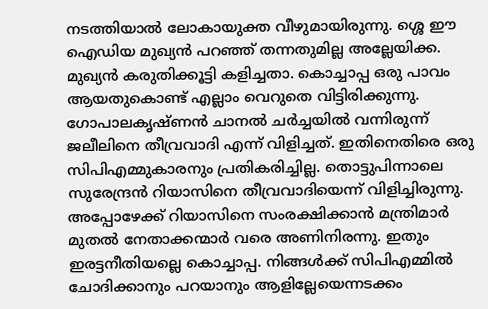നടത്തിയാല്‍ ലോകായുക്ത വീഴുമായിരുന്നു. ശ്ശെ ഈ ഐഡിയ മുഖ്യന്‍ പറഞ്ഞ് തന്നതുമില്ല അല്ലേയിക്ക. മുഖ്യന്‍ കരുതിക്കൂട്ടി കളിച്ചതാ. കൊച്ചാപ്പ ഒരു പാവം ആയതുകൊണ്ട് എല്ലാം വെറുതെ വിട്ടിരിക്കുന്നു. ഗോപാലകൃഷ്ണന്‍ ചാനല്‍ ചര്‍ച്ചയില്‍ വന്നിരുന്ന് ജലീലിനെ തീവ്രവാദി എന്ന് വിളിച്ചത്. ഇതിനെതിരെ ഒരു സിപിഎമ്മുകാരനും പ്രതികരിച്ചില്ല. തൊട്ടുപിന്നാലെ സുരേന്ദ്രന്‍ റിയാസിനെ തീവ്രവാദിയെന്ന് വിളിച്ചിരുന്നു. അപ്പോഴേക്ക് റിയാസിനെ സംരക്ഷിക്കാന്‍ മന്ത്രിമാര്‍ മുതല്‍ നേതാക്കന്മാര്‍ വരെ അണിനിരന്നു. ഇതും ഇരട്ടനീതിയല്ലെ കൊച്ചാപ്പ. നിങ്ങള്‍ക്ക് സിപിഎമ്മില്‍ ചോദിക്കാനും പറയാനും ആളില്ലേയെന്നടക്കം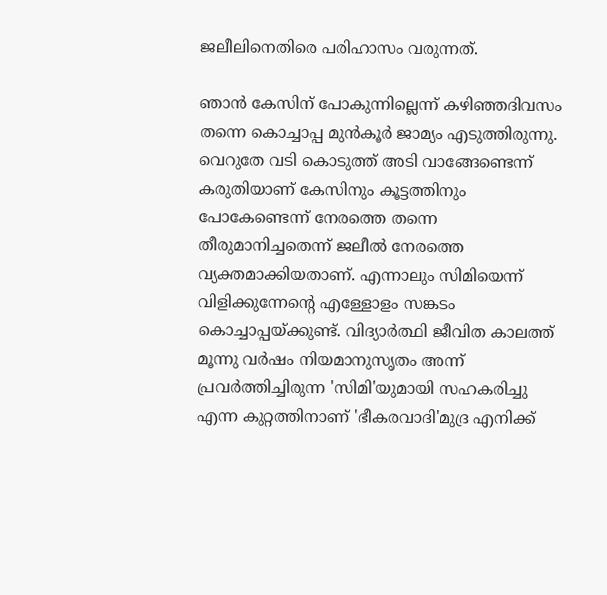ജലീലിനെതിരെ പരിഹാസം വരുന്നത്.

ഞാന്‍ കേസിന് പോകുന്നില്ലെന്ന് കഴിഞ്ഞദിവസം തന്നെ കൊച്ചാപ്പ മുന്‍കൂര്‍ ജാമ്യം എടുത്തിരുന്നു. വെറുതേ വടി കൊടുത്ത് അടി വാങ്ങേണ്ടെന്ന് കരുതിയാണ് കേസിനും കൂട്ടത്തിനും പോകേണ്ടെന്ന് നേരത്തെ തന്നെ തീരുമാനിച്ചതെന്ന് ജലീല്‍ നേരത്തെ വ്യക്തമാക്കിയതാണ്. എന്നാലും സിമിയെന്ന് വിളിക്കുന്നേന്റെ എള്ളോളം സങ്കടം കൊച്ചാപ്പയ്ക്കുണ്ട്. വിദ്യാര്‍ത്ഥി ജീവിത കാലത്ത് മൂന്നു വര്‍ഷം നിയമാനുസൃതം അന്ന് പ്രവര്‍ത്തിച്ചിരുന്ന 'സിമി'യുമായി സഹകരിച്ചു എന്ന കുറ്റത്തിനാണ് 'ഭീകരവാദി'മുദ്ര എനിക്ക്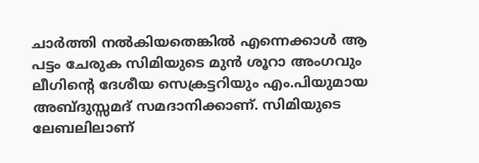ചാര്‍ത്തി നല്‍കിയതെങ്കില്‍ എന്നെക്കാള്‍ ആ പട്ടം ചേരുക സിമിയുടെ മുന്‍ ശൂറാ അംഗവും ലീഗിന്റെ ദേശീയ സെക്രട്ടറിയും എം.പിയുമായ അബ്ദുസ്സമദ് സമദാനിക്കാണ്. സിമിയുടെ ലേബലിലാണ്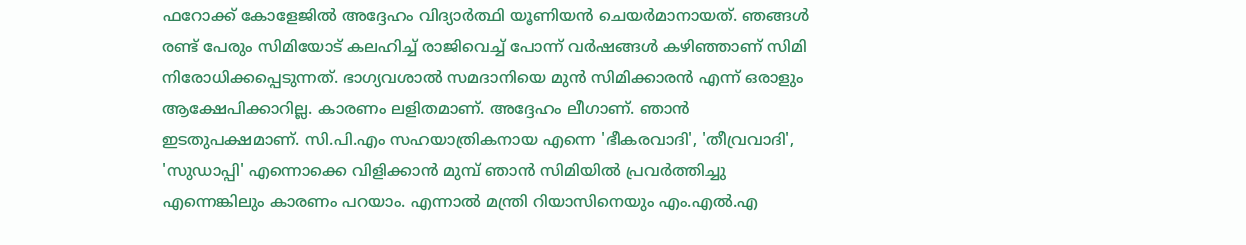ഫറോക്ക് കോളേജില്‍ അദ്ദേഹം വിദ്യാര്‍ത്ഥി യൂണിയന്‍ ചെയര്‍മാനായത്. ഞങ്ങള്‍ രണ്ട് പേരും സിമിയോട് കലഹിച്ച് രാജിവെച്ച് പോന്ന് വര്‍ഷങ്ങള്‍ കഴിഞ്ഞാണ് സിമി നിരോധിക്കപ്പെടുന്നത്. ഭാഗ്യവശാല്‍ സമദാനിയെ മുന്‍ സിമിക്കാരന്‍ എന്ന് ഒരാളും ആക്ഷേപിക്കാറില്ല. കാരണം ലളിതമാണ്. അദ്ദേഹം ലീഗാണ്. ഞാന്‍ ഇടതുപക്ഷമാണ്. സി.പി.എം സഹയാത്രികനായ എന്നെ 'ഭീകരവാദി', 'തീവ്രവാദി', 'സുഡാപ്പി' എന്നൊക്കെ വിളിക്കാന്‍ മുമ്പ് ഞാന്‍ സിമിയില്‍ പ്രവര്‍ത്തിച്ചു എന്നെങ്കിലും കാരണം പറയാം. എന്നാല്‍ മന്ത്രി റിയാസിനെയും എം.എല്‍.എ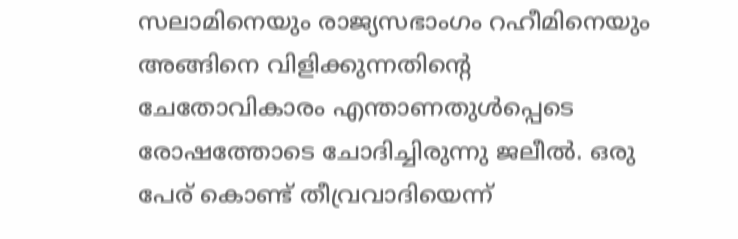സലാമിനെയും രാജ്യസഭാംഗം റഹീമിനെയും അങ്ങിനെ വിളിക്കുന്നതിന്റെ ചേതോവികാരം എന്താണതുള്‍പ്പെടെ രോഷത്തോടെ ചോദിച്ചിരുന്നു ജലീല്‍. ഒരു പേര് കൊണ്ട് തീവ്രവാദിയെന്ന്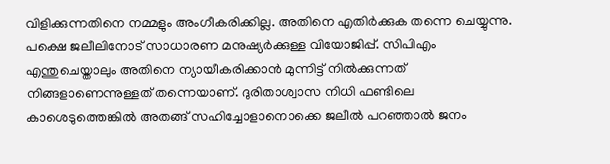വിളിക്കുന്നതിനെ നമ്മളും അംഗീകരിക്കില്ല. അതിനെ എതിര്‍ക്കുക തന്നെ ചെയ്യുന്നു. പക്ഷെ ജലീലിനോട് സാധാരണ മനുഷ്യര്‍ക്കുള്ള വിയോജിപ്പ്. സിപിഎം എന്തുചെയ്താലും അതിനെ ന്യായീകരിക്കാന്‍ മുന്നിട്ട് നില്‍ക്കുന്നത് നിങ്ങളാണെന്നുള്ളത് തന്നെയാണ്. ദുരിതാശ്വാസ നിധി ഫണ്ടിലെ കാശെടുത്തെങ്കില്‍ അതങ്ങ് സഹിച്ചോളാനൊക്കെ ജലീല്‍ പറഞ്ഞാല്‍ ജനം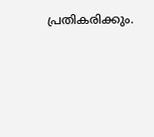പ്രതികരിക്കും.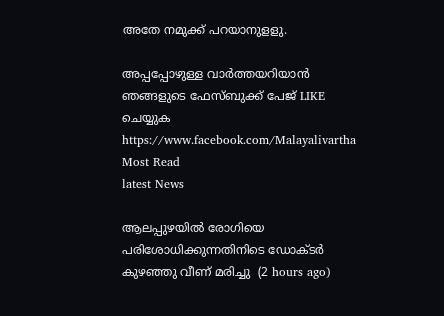അതേ നമുക്ക് പറയാനുളളു.

അപ്പപ്പോഴുള്ള വാര്‍ത്തയറിയാന്‍ ഞങ്ങളുടെ ഫേസ്‌ബുക്ക്‌ പേജ് LIKE ചെയ്യുക
https://www.facebook.com/Malayalivartha
Most Read
latest News

ആലപ്പുഴയില്‍ രോഗിയെ പരിശോധിക്കുന്നതിനിടെ ഡോക്ടര്‍ കുഴഞ്ഞു വീണ് മരിച്ചു  (2 hours ago)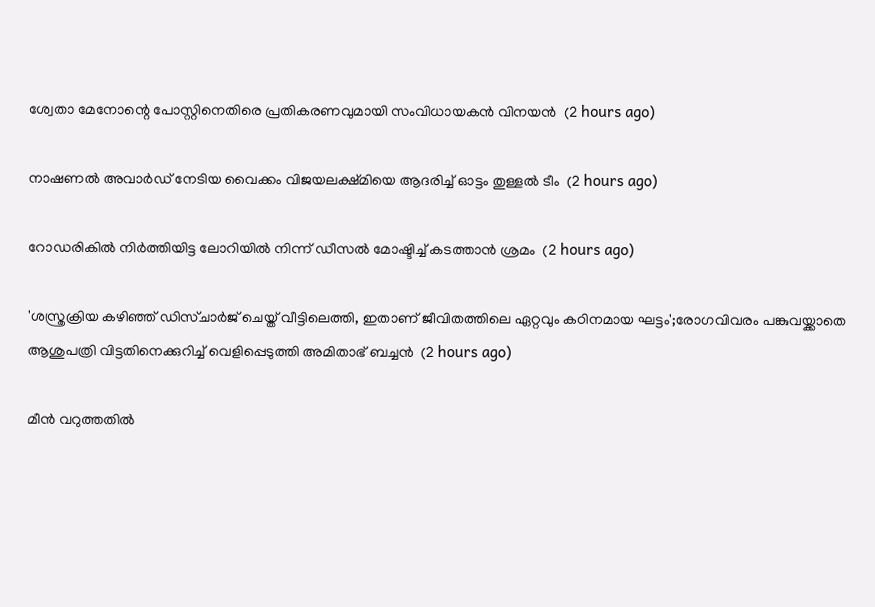ശ്വേതാ മേനോന്റെ പോസ്റ്റിനെതിരെ പ്രതികരണവുമായി സംവിധായകന്‍ വിനയന്‍  (2 hours ago)

നാഷണല്‍ അവാര്‍ഡ് നേടിയ വൈക്കം വിജയലക്ഷ്മിയെ ആദരിച്ച് ഓട്ടം തുള്ളല്‍ ടീം  (2 hours ago)

റോഡരികില്‍ നിര്‍ത്തിയിട്ട ലോറിയില്‍ നിന്ന് ഡീസല്‍ മോഷ്ടിച്ച് കടത്താന്‍ ശ്രമം  (2 hours ago)

'ശസ്ത്രക്രിയ കഴിഞ്ഞ് ഡിസ്ചാര്‍ജ് ചെയ്ത് വീട്ടിലെത്തി, ഇതാണ് ജീവിതത്തിലെ ഏറ്റവും കഠിനമായ ഘട്ടം';രോഗവിവരം പങ്കുവയ്ക്കാതെ ആശുപത്രി വിട്ടതിനെക്കുറിച്ച് വെളിപ്പെടുത്തി അമിതാഭ് ബച്ചന്‍  (2 hours ago)

മീന്‍ വറുത്തതില്‍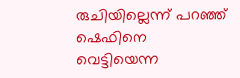രുചിയില്ലെന്ന് പറഞ്ഞ് ഷെഫിനെ വെട്ടിയെന്ന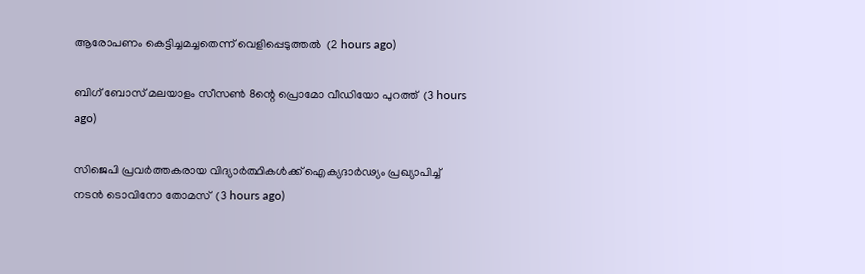ആരോപണം കെട്ടിച്ചമച്ചതെന്ന് വെളിപ്പെടുത്തല്‍  (2 hours ago)

ബിഗ് ബോസ് മലയാളം സീസണ്‍ 8ന്റെ പ്രൊമോ വീഡിയോ പുറത്ത്  (3 hours ago)

സിജെപി പ്രവര്‍ത്തകരായ വിദ്യാര്‍ത്ഥികള്‍ക്ക് ഐക്യദാര്‍ഢ്യം പ്രഖ്യാപിച്ച് നടന്‍ ടൊവിനോ തോമസ്  (3 hours ago)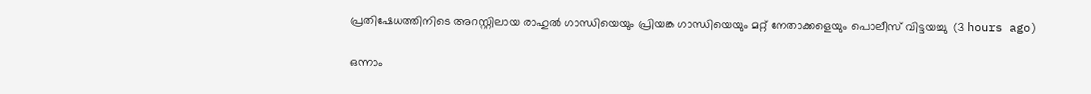പ്രതിഷേധത്തിനിടെ അറസ്റ്റിലായ രാഹുല്‍ ഗാന്ധിയെയും പ്രിയങ്ക ഗാന്ധിയെയും മറ്റ് നേതാക്കളെയും പൊലീസ് വിട്ടയച്ചു  (3 hours ago)

ഒന്നാം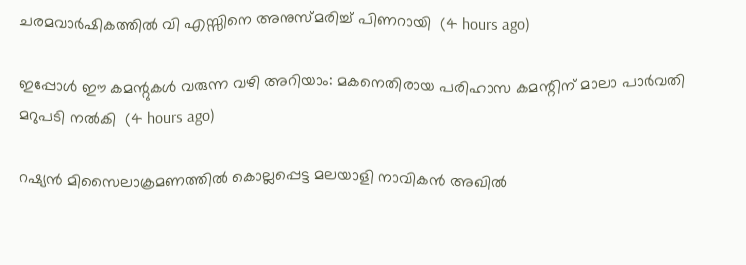ചരമവാര്‍ഷികത്തില്‍ വി എസ്സിനെ അനുസ്മരിച്ച് പിണറായി  (4 hours ago)

ഇപ്പോള്‍ ഈ കമന്റുകള്‍ വരുന്ന വഴി അറിയാം: മകനെതിരായ പരിഹാസ കമന്റിന് മാലാ പാര്‍വതി മറുപടി നല്‍കി  (4 hours ago)

റഷ്യന്‍ മിസൈലാക്രമണത്തില്‍ കൊല്ലപ്പെട്ട മലയാളി നാവികന്‍ അഖില്‍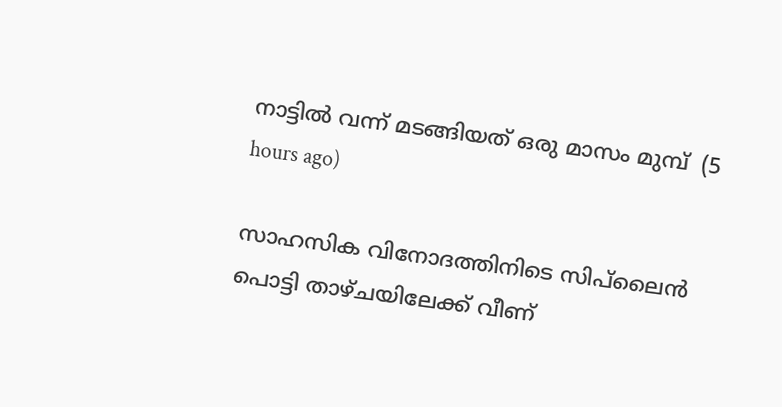നാട്ടില്‍ വന്ന് മടങ്ങിയത് ഒരു മാസം മുമ്പ്  (5 hours ago)

സാഹസിക വിനോദത്തിനിടെ സിപ്‌ലൈന്‍ പൊട്ടി താഴ്ചയിലേക്ക് വീണ്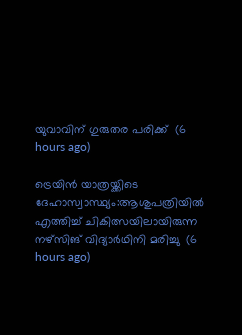യുവാവിന് ഗുരുതര പരിക്ക്  (6 hours ago)

ട്രെയിന്‍ യാത്രയ്ക്കിടെ ദേഹാസ്വാസ്ഥ്യം:ആശുപത്രിയില്‍ എത്തിച്ച് ചികിത്സയിലായിരുന്ന നഴ്‌സിങ് വിദ്യാര്‍ഥിനി മരിച്ചു  (6 hours ago)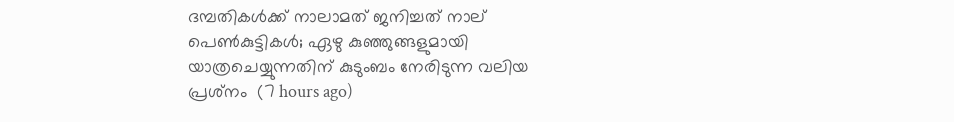ദമ്പതികള്‍ക്ക് നാലാമത് ജനിച്ചത് നാല് പെണ്‍കുട്ടികള്‍; ഏഴു കുഞ്ഞുങ്ങളുമായി യാത്രചെയ്യുന്നതിന് കുടുംബം നേരിടുന്ന വലിയ പ്രശ്‌നം  (7 hours ago)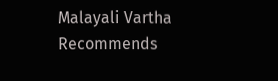Malayali Vartha Recommends